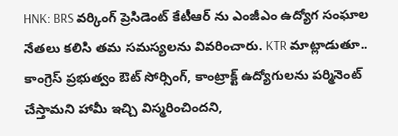HNK: BRS వర్కింగ్ ప్రెసిడెంట్ కేటీఆర్ ను ఎంజీఎం ఉద్యోగ సంఘాల నేతలు కలిసి తమ సమస్యలను వివరించారు. KTR మాట్లాడుతూ.. కాంగ్రెస్ ప్రభుత్వం ఔట్ సోర్సింగ్, కాంట్రాక్ట్ ఉద్యోగులను పర్మినెంట్ చేస్తామని హామీ ఇచ్చి విస్మరించిందని,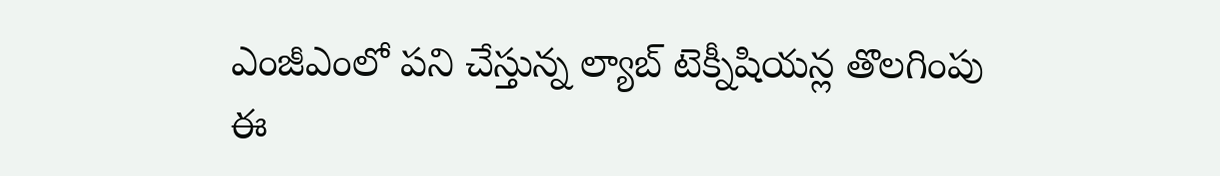ఎంజీఎంలో పని చేస్తున్న ల్యాబ్ టెక్నీషియన్ల తొలగింపు ఈ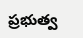ప్రభుత్వ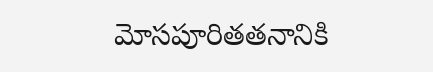మోసపూరితతనానికి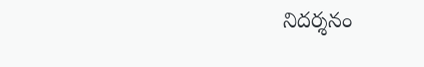నిదర్శనం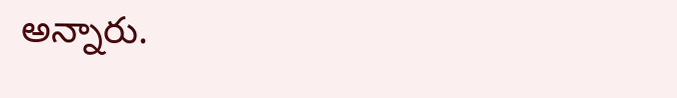అన్నారు.